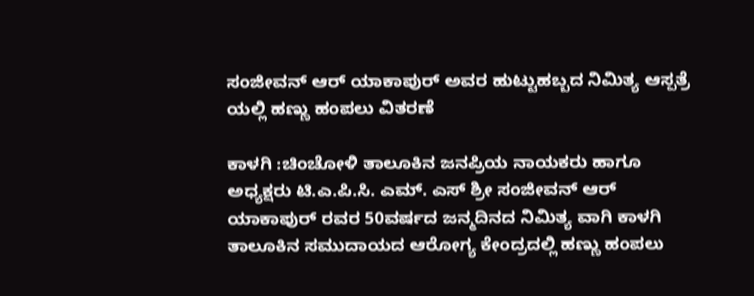ಸಂಜೀವನ್ ಆರ್ ಯಾಕಾಪುರ್ ಅವರ ಹುಟ್ಟುಹಬ್ಬದ ನಿಮಿತ್ಯ ಆಸ್ಪತ್ರೆ ಯಲ್ಲಿ ಹಣ್ಣು ಹಂಪಲು ವಿತರಣೆ

ಕಾಳಗಿ :ಚಿಂಚೋಳಿ ತಾಲೂಕಿನ ಜನಪ್ರಿಯ ನಾಯಕರು ಹಾಗೂ ಅಧ್ಯಕ್ಷರು ಟಿ.ಎ.ಪಿ.ಸಿ. ಎಮ್. ಎಸ್ ಶ್ರೀ ಸಂಜೀವನ್ ಆರ್ ಯಾಕಾಪುರ್ ರವರ 50ವರ್ಷದ ಜನ್ಮದಿನದ ನಿಮಿತ್ಯ ವಾಗಿ ಕಾಳಗಿ ತಾಲೂಕಿನ ಸಮುದಾಯದ ಆರೋಗ್ಯ ಕೇಂದ್ರದಲ್ಲಿ ಹಣ್ಣು ಹಂಪಲು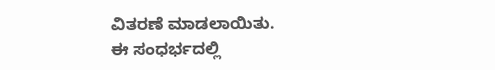ವಿತರಣೆ ಮಾಡಲಾಯಿತು.
ಈ ಸಂಧರ್ಭದಲ್ಲಿ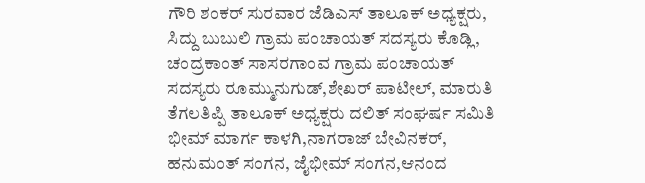ಗೌರಿ ಶಂಕರ್ ಸುರವಾರ ಜೆಡಿಎಸ್ ತಾಲೂಕ್ ಅಧ್ಯಕ್ಷರು, ಸಿದ್ದು ಬುಬುಲಿ ಗ್ರಾಮ ಪಂಚಾಯತ್ ಸದಸ್ಯರು ಕೊಡ್ಲಿ, ಚಂದ್ರಕಾಂತ್ ಸಾಸರಗಾಂವ ಗ್ರಾಮ ಪಂಚಾಯತ್ ಸದಸ್ಯರು ರೂಮ್ಮುನುಗುಡ್,ಶೇಖರ್ ಪಾಟೀಲ್, ಮಾರುತಿ ತೆಗಲತಿಪ್ಪಿ ತಾಲೂಕ್ ಅಧ್ಯಕ್ಷರು ದಲಿತ್ ಸಂಘರ್ಷ ಸಮಿತಿ ಭೀಮ್ ಮಾರ್ಗ ಕಾಳಗಿ,ನಾಗರಾಜ್ ಬೇವಿನಕರ್, ಹನುಮಂತ್ ಸಂಗನ, ಜೈಭೀಮ್ ಸಂಗನ,ಆನಂದ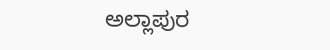ಅಲ್ಲಾಪುರ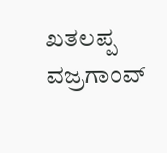ಖತಲಪ್ಪ ವಜ್ರಗಾಂವ್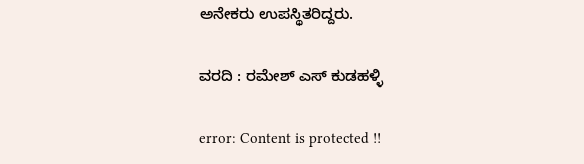ಅನೇಕರು ಉಪಸ್ಥಿತರಿದ್ದರು.

ವರದಿ : ರಮೇಶ್ ಎಸ್ ಕುಡಹಳ್ಳಿ

error: Content is protected !!